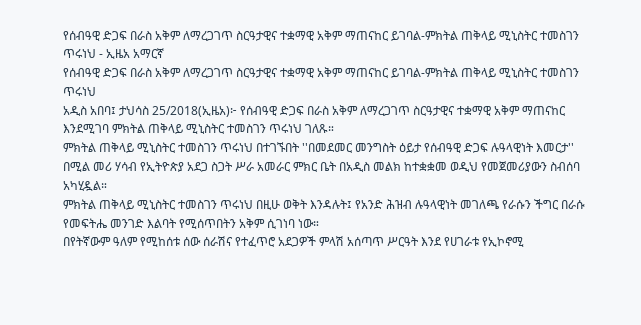የሰብዓዊ ድጋፍ በራስ አቅም ለማረጋገጥ ስርዓታዊና ተቋማዊ አቅም ማጠናከር ይገባል-ምክትል ጠቅላይ ሚኒስትር ተመስገን ጥሩነህ - ኢዜአ አማርኛ
የሰብዓዊ ድጋፍ በራስ አቅም ለማረጋገጥ ስርዓታዊና ተቋማዊ አቅም ማጠናከር ይገባል-ምክትል ጠቅላይ ሚኒስትር ተመስገን ጥሩነህ
አዲስ አበባ፤ ታህሳስ 25/2018(ኢዜአ)፦ የሰብዓዊ ድጋፍ በራስ አቅም ለማረጋገጥ ስርዓታዊና ተቋማዊ አቅም ማጠናከር እንደሚገባ ምክትል ጠቅላይ ሚኒስትር ተመስገን ጥሩነህ ገለጹ።
ምክትል ጠቅላይ ሚኒስትር ተመስገን ጥሩነህ በተገኙበት ''በመደመር መንግስት ዕይታ የሰብዓዊ ድጋፍ ሉዓላዊነት እመርታ'' በሚል መሪ ሃሳብ የኢትዮጵያ አደጋ ስጋት ሥራ አመራር ምክር ቤት በአዲስ መልክ ከተቋቋመ ወዲህ የመጀመሪያውን ስብሰባ አካሂዷል።
ምክትል ጠቅላይ ሚኒስትር ተመስገን ጥሩነህ በዚሁ ወቅት እንዳሉት፤ የአንድ ሕዝብ ሉዓላዊነት መገለጫ የራሱን ችግር በራሱ የመፍትሔ መንገድ እልባት የሚሰጥበትን አቅም ሲገነባ ነው።
በየትኛውም ዓለም የሚከሰቱ ሰው ሰራሽና የተፈጥሮ አደጋዎች ምላሽ አሰጣጥ ሥርዓት እንደ የሀገራቱ የኢኮኖሚ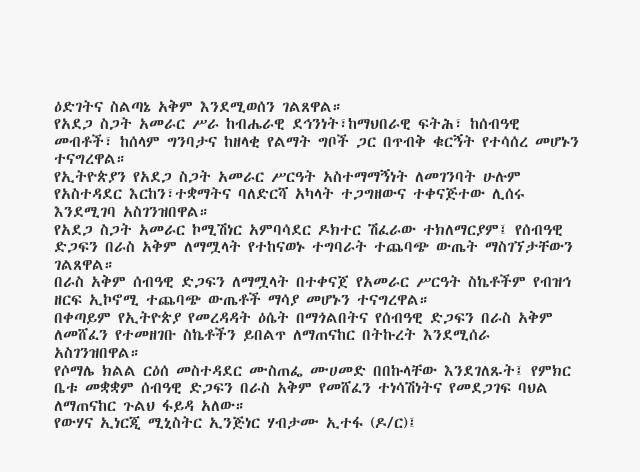ዕድገትና ስልጣኔ አቅም እንደሚወሰን ገልጸዋል።
የአደጋ ስጋት አመራር ሥራ ከብሔራዊ ደኅንነት፣ከማህበራዊ ፍትሕ፣ ከሰብዓዊ መብቶች፣ ከሰላም ግንባታና ከዘላቂ የልማት ግቦች ጋር በጥብቅ ቁርኝት የተሳሰረ መሆኑን ተናግረዋል።
የኢትዮጵያን የአደጋ ስጋት አመራር ሥርዓት አስተማማኝነት ለመገንባት ሁሉም የአስተዳደር እርከን፣ተቋማትና ባለድርሻ አካላት ተጋግዘውና ተቀናጅተው ሊሰሩ እንደሚገባ አስገንዝበዋል።
የአደጋ ስጋት አመራር ኮሚሽነር አምባሳደር ዶክተር ሽፈራው ተክለማርያም፤ የሰብዓዊ ድጋፍን በራስ አቅም ለማሟላት የተከናወኑ ተግባራት ተጨባጭ ውጤት ማስገኘታቸውን ገልጸዋል።
በራስ አቅም ሰብዓዊ ድጋፍን ለማሟላት በተቀናጀ የአመራር ሥርዓት ስኬቶችም የብዝኅ ዘርፍ ኢኮኖሚ ተጨባጭ ውጤቶች ማሳያ መሆኑን ተናግረዋል።
በቀጣይም የኢትዮጵያ የመረዳዳት ዕሴት በማጎልበትና የሰብዓዊ ድጋፍን በራስ አቅም ለመሸፈን የተመዘገቡ ስኬቶችን ይበልጥ ለማጠናከር በትኩረት እንደሚሰራ አስገንዝበዋል።
የሶማሌ ክልል ርዕሰ መስተዳደር ሙስጠፌ ሙሀመድ በበኩላቸው እንደገለጹት፤ የምክር ቤቱ መቋቋም ሰብዓዊ ድጋፍን በራስ አቅም የመሸፈን ተነሳሽነትና የመደጋገፍ ባህል ለማጠናከር ጉልህ ፋይዳ አለው።
የውሃና ኢነርጂ ሚኒስትር ኢንጅነር ሃብታሙ ኢተፋ (ዶ/ር)፤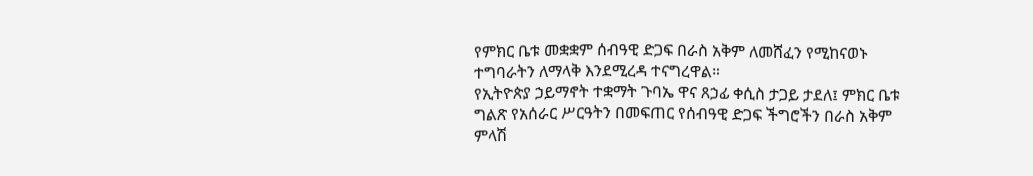የምክር ቤቱ መቋቋም ሰብዓዊ ድጋፍ በራስ አቅም ለመሸፈን የሚከናወኑ ተግባራትን ለማላቅ እንደሚረዳ ተናግረዋል።
የኢትዮጵያ ኃይማኖት ተቋማት ጉባኤ ዋና ጸኃፊ ቀሲስ ታጋይ ታደለ፤ ምክር ቤቱ ግልጽ የአሰራር ሥርዓትን በመፍጠር የሰብዓዊ ድጋፍ ችግሮችን በራስ አቅም ምላሽ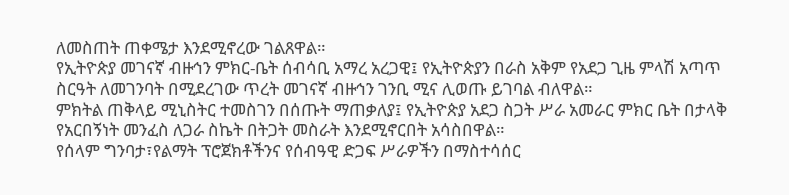ለመስጠት ጠቀሜታ እንደሚኖረው ገልጸዋል።
የኢትዮጵያ መገናኛ ብዙኅን ምክር-ቤት ሰብሳቢ አማረ አረጋዊ፤ የኢትዮጵያን በራስ አቅም የአደጋ ጊዜ ምላሽ አጣጥ ስርዓት ለመገንባት በሚደረገው ጥረት መገናኛ ብዙኅን ገንቢ ሚና ሊወጡ ይገባል ብለዋል።
ምክትል ጠቅላይ ሚኒስትር ተመስገን በሰጡት ማጠቃለያ፤ የኢትዮጵያ አደጋ ስጋት ሥራ አመራር ምክር ቤት በታላቅ የአርበኝነት መንፈስ ለጋራ ስኬት በትጋት መስራት እንደሚኖርበት አሳስበዋል።
የሰላም ግንባታ፣የልማት ፕሮጀክቶችንና የሰብዓዊ ድጋፍ ሥራዎችን በማስተሳሰር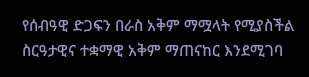የሰብዓዊ ድጋፍን በራስ አቅም ማሟላት የሚያስችል ስርዓታዊና ተቋማዊ አቅም ማጠናከር እንደሚገባ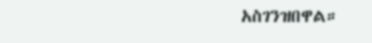አስገንዝበዋል።